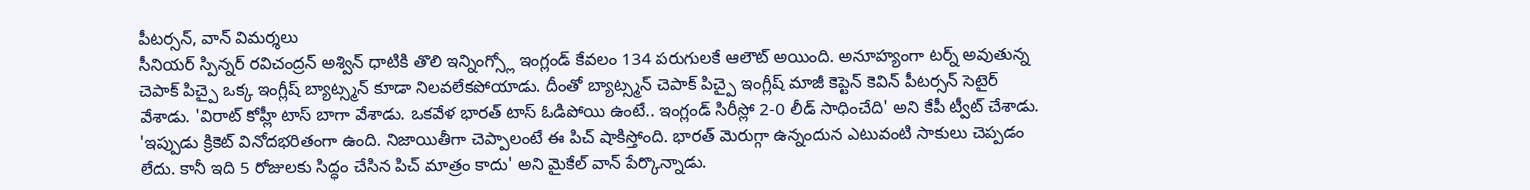పీటర్సన్, వాన్ విమర్శలు
సీనియర్ స్పిన్నర్ రవిచంద్రన్ అశ్విన్ ధాటికి తొలి ఇన్నింగ్స్లో ఇంగ్లండ్ కేవలం 134 పరుగులకే ఆలౌట్ అయింది. అనూహ్యంగా టర్న్ అవుతున్న చెపాక్ పిచ్పై ఒక్క ఇంగ్లీష్ బ్యాట్స్మన్ కూడా నిలవలేకపోయాడు. దీంతో బ్యాట్స్మన్ చెపాక్ పిచ్పై ఇంగ్లీష్ మాజీ కెప్టెన్ కెవిన్ పీటర్సన్ సెటైర్ వేశాడు. 'విరాట్ కోహ్లీ టాస్ బాగా వేశాడు. ఒకవేళ భారత్ టాస్ ఓడిపోయి ఉంటే.. ఇంగ్లండ్ సిరీస్లో 2-0 లీడ్ సాధించేది' అని కేపీ ట్వీట్ చేశాడు. 'ఇప్పుడు క్రికెట్ వినోదభరితంగా ఉంది. నిజాయితీగా చెప్పాలంటే ఈ పిచ్ షాకిస్తోంది. భారత్ మెరుగ్గా ఉన్నందున ఎటువంటి సాకులు చెప్పడం లేదు. కానీ ఇది 5 రోజులకు సిద్ధం చేసిన పిచ్ మాత్రం కాదు' అని మైకేల్ వాన్ పేర్కొన్నాడు.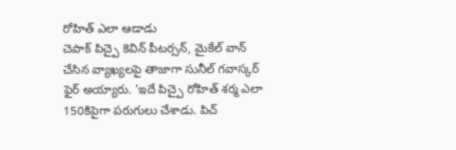రోహిత్ ఎలా ఆడాడు
చెపాక్ పిచ్పై కెవిన్ పీటర్సన్, మైకేల్ వాన్ చేసిన వ్యాఖ్యలపై తాజాగా సునీల్ గవాస్కర్ ఫైర్ అయ్యారు. 'ఇదే పిచ్పై రోహిత్ శర్మ ఎలా 150కిపైగా పరుగులు చేశాడు. పిచ్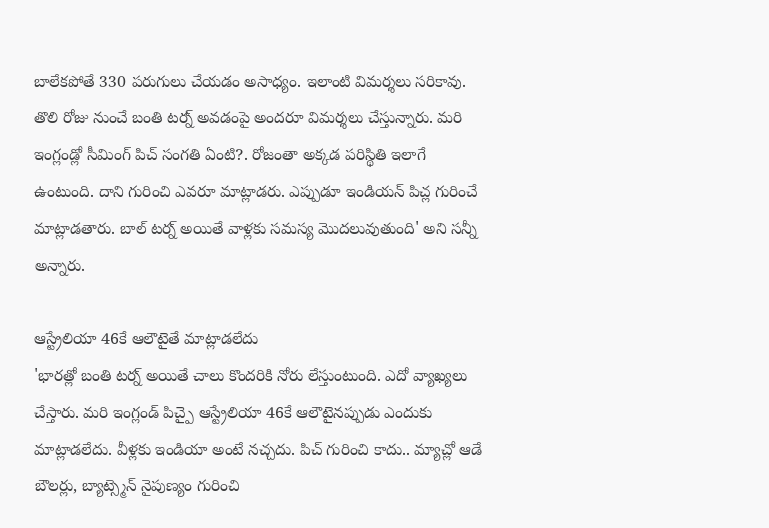బాలేకపోతే 330 పరుగులు చేయడం అసాధ్యం. ఇలాంటి విమర్శలు సరికావు. తొలి రోజు నుంచే బంతి టర్న్ అవడంపై అందరూ విమర్శలు చేస్తున్నారు. మరి ఇంగ్లండ్లో సీమింగ్ పిచ్ సంగతి ఏంటి?. రోజంతా అక్కడ పరిస్థితి ఇలాగే ఉంటుంది. దాని గురించి ఎవరూ మాట్లాడరు. ఎప్పుడూ ఇండియన్ పిచ్ల గురించే మాట్లాడతారు. బాల్ టర్న్ అయితే వాళ్లకు సమస్య మొదలువుతుంది' అని సన్నీ అన్నారు.

ఆస్ట్రేలియా 46కే ఆలౌటైతే మాట్లాడలేదు
'భారత్లో బంతి టర్న్ అయితే చాలు కొందరికి నోరు లేస్తుంటుంది. ఎదో వ్యాఖ్యలు చేస్తారు. మరి ఇంగ్లండ్ పిచ్పై ఆస్ట్రేలియా 46కే ఆలౌటైనప్పుడు ఎందుకు మాట్లాడలేదు. వీళ్లకు ఇండియా అంటే నచ్చదు. పిచ్ గురించి కాదు.. మ్యాచ్లో ఆడే బౌలర్లు, బ్యాట్స్మెన్ నైపుణ్యం గురించి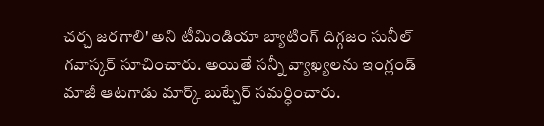చర్చ జరగాలి' అని టీమిండియా బ్యాటింగ్ దిగ్గజం సునీల్ గవాస్కర్ సూచించారు. అయితే సన్నీ వ్యాఖ్యలను ఇంగ్లండ్ మాజీ ఆటగాడు మార్క్ బుట్చేర్ సమర్ధించారు.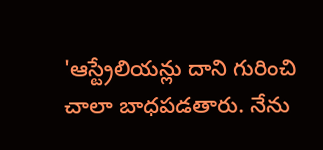'ఆస్ట్రేలియన్లు దాని గురించి చాలా బాధపడతారు. నేను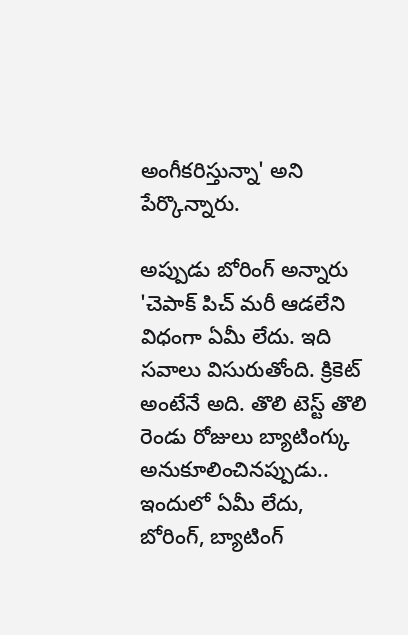అంగీకరిస్తున్నా' అని పేర్కొన్నారు.

అప్పుడు బోరింగ్ అన్నారు
'చెపాక్ పిచ్ మరీ ఆడలేని విధంగా ఏమీ లేదు. ఇది సవాలు విసురుతోంది. క్రికెట్ అంటేనే అది. తొలి టెస్ట్ తొలి రెండు రోజులు బ్యాటింగ్కు అనుకూలించినప్పుడు.. ఇందులో ఏమీ లేదు, బోరింగ్, బ్యాటింగ్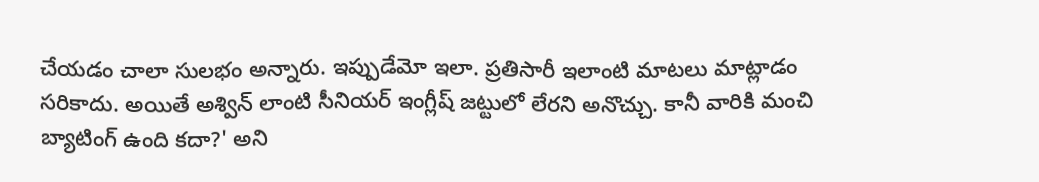చేయడం చాలా సులభం అన్నారు. ఇప్పుడేమో ఇలా. ప్రతిసారీ ఇలాంటి మాటలు మాట్లాడం సరికాదు. అయితే అశ్విన్ లాంటి సీనియర్ ఇంగ్లీష్ జట్టులో లేరని అనొచ్చు. కానీ వారికి మంచి బ్యాటింగ్ ఉంది కదా?' అని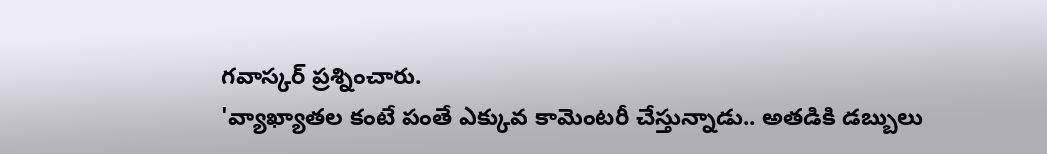గవాస్కర్ ప్రశ్నించారు.
'వ్యాఖ్యాతల కంటే పంతే ఎక్కువ కామెంటరీ చేస్తున్నాడు.. అతడికి డబ్బులు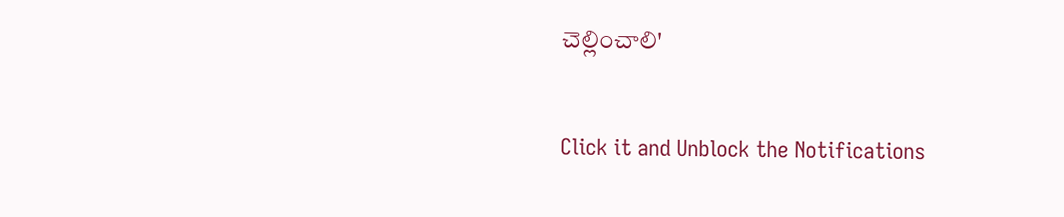చెల్లించాలి'


Click it and Unblock the Notifications